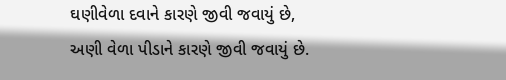ઘણીવેળા દવાને કારણે જીવી જવાયું છે,
અણી વેળા પીડાને કારણે જીવી જવાયું છે.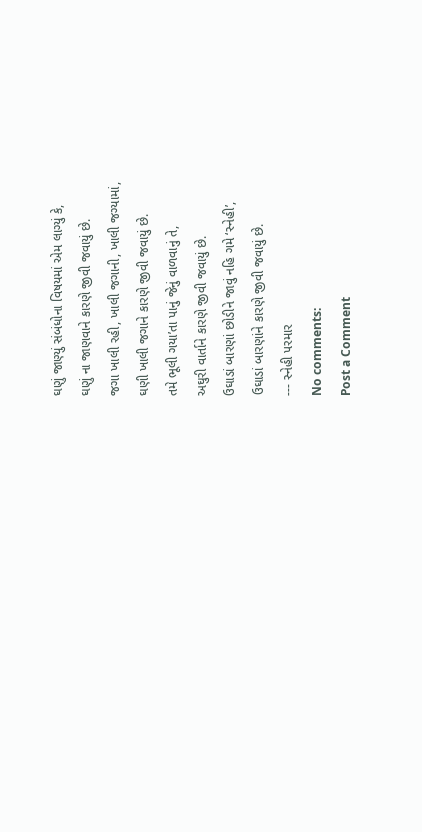ઘણું જાણ્યું સંબંધોના વિષયમાં એમ લાગ્યું કે,
ઘણું ના જાણવાને કારણે જીવી જવાયું છે.
જગા ખાલી રહી, ખાલી જગાની, ખાલી જગ્યામાં,
ઘણી ખાલી જગાને કારણે જીવી જવાયું છે.
તમે ભૂલી ગયા’તા પાનું જેનું વાળવાનું તે,
અઘુરી વાર્તાને કારણે જીવી જવાયું છે.
ઉઘાડાં બારણાં છોડીને જાવું નહિ ગમે ‘સ્નેહી’,
ઉઘાડાં બારણાંને કારણે જીવી જવાયું છે.
--- સ્નેહી પરમાર
No comments:
Post a Comment